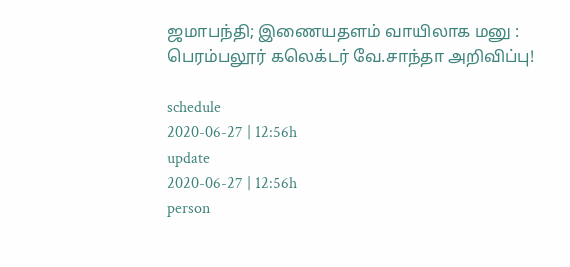ஜமாபந்தி; இணையதளம் வாயிலாக மனு : பெரம்பலூர் கலெக்டர் வே.சாந்தா அறிவிப்பு!

schedule
2020-06-27 | 12:56h
update
2020-06-27 | 12:56h
person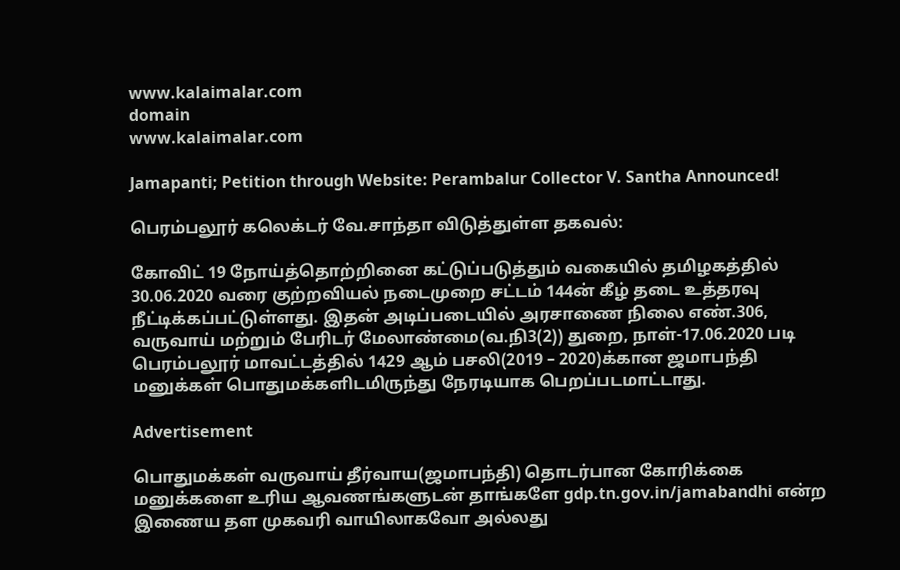www.kalaimalar.com
domain
www.kalaimalar.com

Jamapanti; Petition through Website: Perambalur Collector V. Santha Announced!

பெரம்பலூர் கலெக்டர் வே.சாந்தா விடுத்துள்ள தகவல்:

கோவிட் 19 நோய்த்தொற்றினை கட்டுப்படுத்தும் வகையில் தமிழகத்தில் 30.06.2020 வரை குற்றவியல் நடைமுறை சட்டம் 144ன் கீழ் தடை உத்தரவு நீட்டிக்கப்பட்டுள்ளது. இதன் அடிப்படையில் அரசாணை நிலை எண்.306, வருவாய் மற்றும் பேரிடர் மேலாண்மை(வ.நி3(2)) துறை, நாள்-17.06.2020 படி பெரம்பலூர் மாவட்டத்தில் 1429 ஆம் பசலி(2019 – 2020)க்கான ஜமாபந்தி மனுக்கள் பொதுமக்களிடமிருந்து நேரடியாக பெறப்படமாட்டாது.

Advertisement

பொதுமக்கள் வருவாய் தீர்வாய(ஜமாபந்தி) தொடர்பான கோரிக்கை மனுக்களை உரிய ஆவணங்களுடன் தாங்களே gdp.tn.gov.in/jamabandhi என்ற இணைய தள முகவரி வாயிலாகவோ அல்லது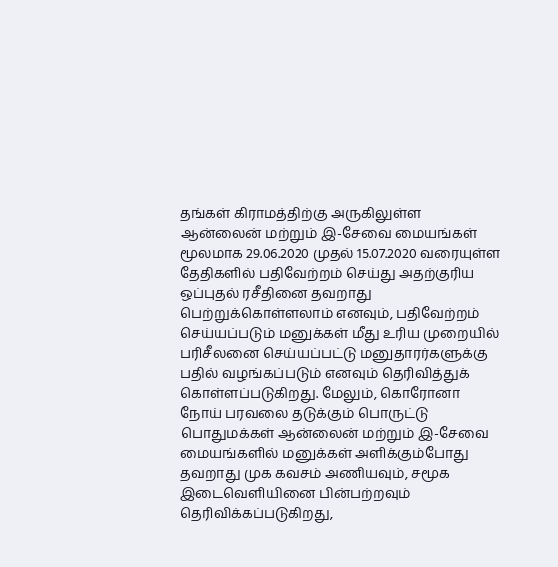தங்கள் கிராமத்திற்கு அருகிலுள்ள ஆன்லைன் மற்றும் இ-சேவை மையங்கள் மூலமாக 29.06.2020 முதல் 15.07.2020 வரையுள்ள தேதிகளில் பதிவேற்றம் செய்து அதற்குரிய ஒப்புதல் ரசீதினை தவறாது பெற்றுக்கொள்ளலாம் எனவும், பதிவேற்றம் செய்யப்படும் மனுக்கள் மீது உரிய முறையில் பரிசீலனை செய்யப்பட்டு மனுதாரர்களுக்கு பதில் வழங்கப்படும் எனவும் தெரிவித்துக் கொள்ளப்படுகிறது. மேலும், கொரோனா நோய் பரவலை தடுக்கும் பொருட்டு பொதுமக்கள் ஆன்லைன் மற்றும் இ-சேவை மையங்களில் மனுக்கள் அளிக்கும்போது தவறாது முக கவசம் அணியவும், சமூக இடைவெளியினை பின்பற்றவும் தெரிவிக்கப்படுகிறது,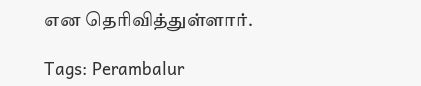என தெரிவித்துள்ளார்.

Tags: Perambalur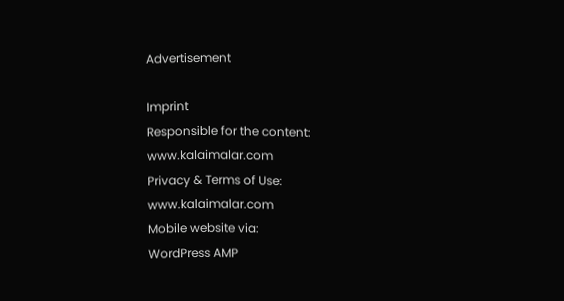Advertisement

Imprint
Responsible for the content:
www.kalaimalar.com
Privacy & Terms of Use:
www.kalaimalar.com
Mobile website via:
WordPress AMP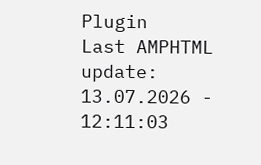Plugin
Last AMPHTML update:
13.07.2026 - 12:11:03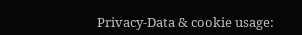Privacy-Data & cookie usage: